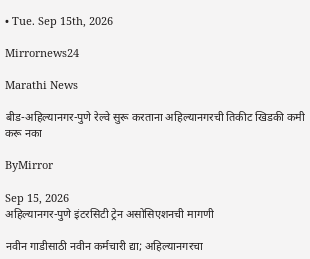• Tue. Sep 15th, 2026

Mirrornews24

Marathi News

बीड-अहिल्यानगर-पुणे रेल्वे सुरू करताना अहिल्यानगरची तिकीट खिडकी कमी करू नका

ByMirror

Sep 15, 2026
अहिल्यानगर-पुणे इंटरसिटी ट्रेन असोसिएशनची मागणी

नवीन गाडीसाठी नवीन कर्मचारी द्या; अहिल्यानगरचा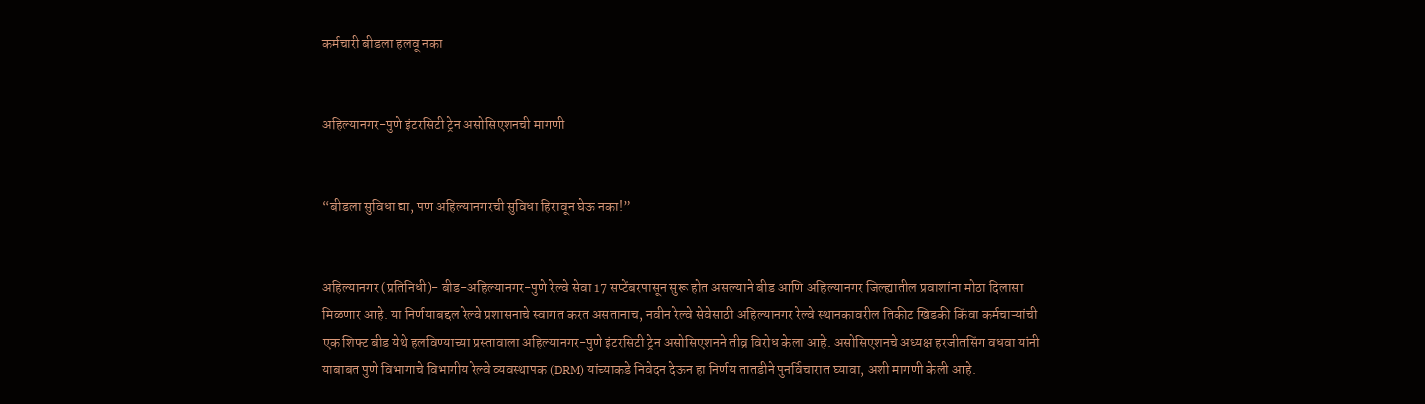कर्मचारी बीडला हलवू नका


अहिल्यानगर-पुणे इंटरसिटी ट्रेन असोसिएशनची मागणी


“बीडला सुविधा द्या, पण अहिल्यानगरची सुविधा हिरावून घेऊ नका!”


अहिल्यानगर (प्रतिनिधी)- बीड-अहिल्यानगर-पुणे रेल्वे सेवा 17 सप्टेंबरपासून सुरू होत असल्याने बीड आणि अहिल्यानगर जिल्ह्यातील प्रवाशांना मोठा दिलासा मिळणार आहे. या निर्णयाबद्दल रेल्वे प्रशासनाचे स्वागत करत असतानाच, नवीन रेल्वे सेवेसाठी अहिल्यानगर रेल्वे स्थानकावरील तिकीट खिडकी किंवा कर्मचाऱ्यांची एक शिफ्ट बीड येथे हलविण्याच्या प्रस्तावाला अहिल्यानगर-पुणे इंटरसिटी ट्रेन असोसिएशनने तीव्र विरोध केला आहे. असोसिएशनचे अध्यक्ष हरजीतसिंग वधवा यांनी याबाबत पुणे विभागाचे विभागीय रेल्वे व्यवस्थापक (DRM) यांच्याकडे निवेदन देऊन हा निर्णय तातडीने पुनर्विचारात घ्यावा, अशी मागणी केली आहे.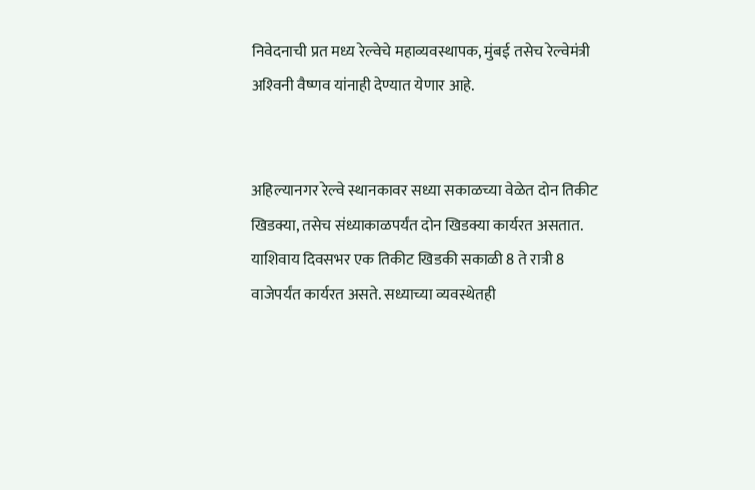निवेदनाची प्रत मध्य रेल्वेचे महाव्यवस्थापक, मुंबई तसेच रेल्वेमंत्री अश्‍विनी वैष्णव यांनाही देण्यात येणार आहे.


अहिल्यानगर रेल्वे स्थानकावर सध्या सकाळच्या वेळेत दोन तिकीट खिडक्या, तसेच संध्याकाळपर्यंत दोन खिडक्या कार्यरत असतात. याशिवाय दिवसभर एक तिकीट खिडकी सकाळी 8 ते रात्री 8 वाजेपर्यंत कार्यरत असते. सध्याच्या व्यवस्थेतही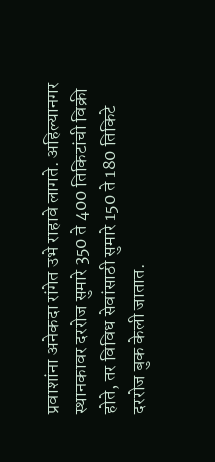प्रवाशांना अनेकदा रांगेत उभे राहावे लागते. अहिल्यानगर स्थानकावर दररोज सुमारे 350 ते 400 तिकिटांची विक्री होते, तर विविध सेवांसाठी सुमारे 150 ते 180 तिकिटे दररोज बुक केली जातात.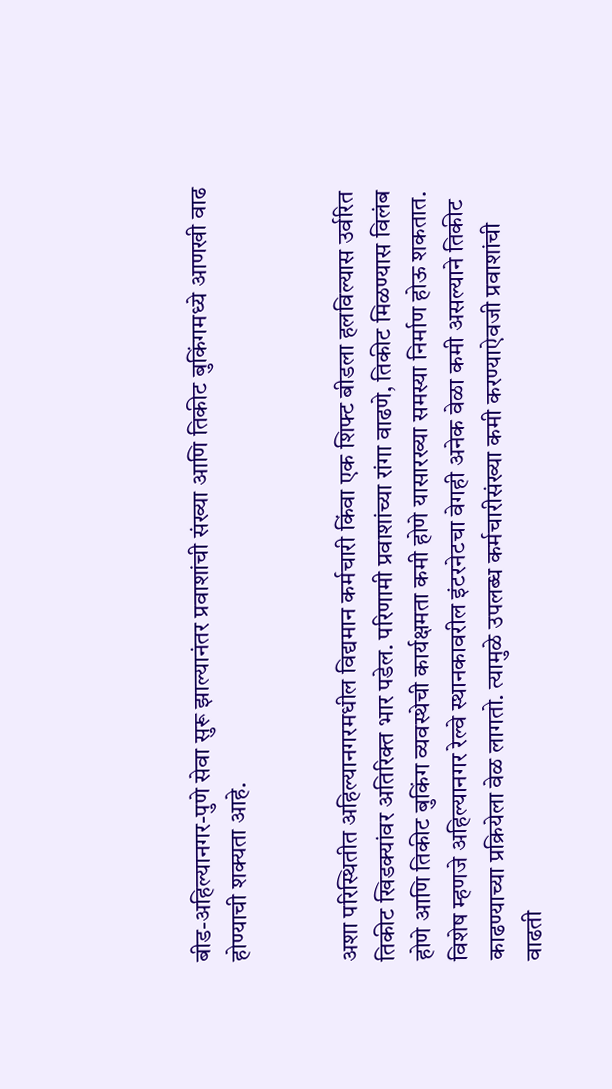बीड-अहिल्यानगर-पुणे सेवा सुरू झाल्यानंतर प्रवाशांची संख्या आणि तिकीट बुकिंगमध्ये आणखी वाढ होण्याची शक्यता आहे.


अशा परिस्थितीत अहिल्यानगरमधील विद्यमान कर्मचारी किंवा एक शिफ्ट बीडला हलविल्यास उर्वरित तिकीट खिडक्यांवर अतिरिक्त भार पडेल. परिणामी प्रवाशांच्या रांगा वाढणे, तिकीट मिळण्यास विलंब होणे आणि तिकीट बुकिंग व्यवस्थेची कार्यक्षमता कमी होणे यासारख्या समस्या निर्माण होऊ शकतात. विशेष म्हणजे अहिल्यानगर रेल्वे स्थानकावरील इंटरनेटचा वेगही अनेक वेळा कमी असल्याने तिकीट काढण्याच्या प्रक्रियेला वेळ लागतो. त्यामुळे उपलब्ध कर्मचारीसंख्या कमी करण्याऐवजी प्रवाशांची वाढती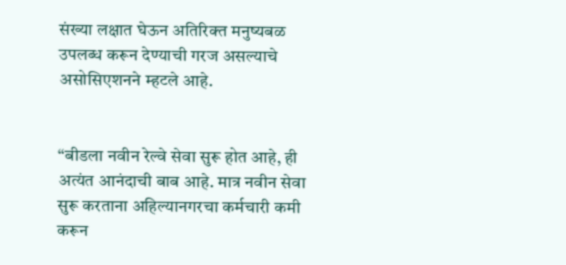संख्या लक्षात घेऊन अतिरिक्त मनुष्यबळ उपलब्ध करून देण्याची गरज असल्याचे असोसिएशनने म्हटले आहे.


“बीडला नवीन रेल्वे सेवा सुरू होत आहे, ही अत्यंत आनंदाची बाब आहे. मात्र नवीन सेवा सुरू करताना अहिल्यानगरचा कर्मचारी कमी करून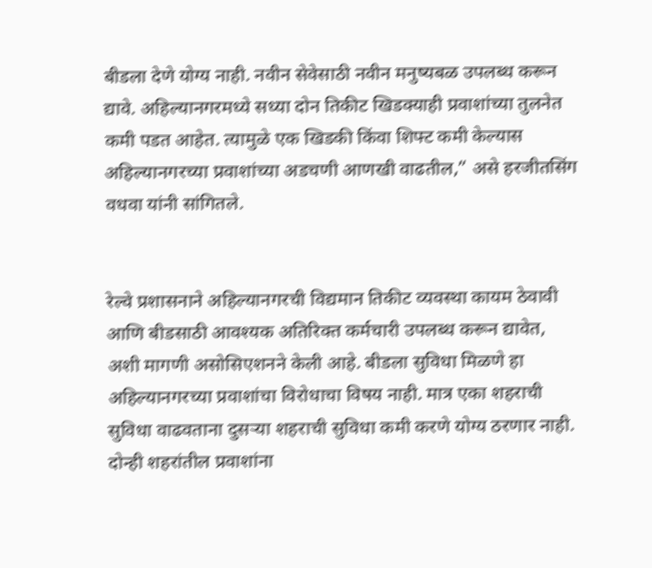बीडला देणे योग्य नाही. नवीन सेवेसाठी नवीन मनुष्यबळ उपलब्ध करून द्यावे. अहिल्यानगरमध्ये सध्या दोन तिकीट खिडक्याही प्रवाशांच्या तुलनेत कमी पडत आहेत. त्यामुळे एक खिडकी किंवा शिफ्ट कमी केल्यास अहिल्यानगरच्या प्रवाशांच्या अडचणी आणखी वाढतील,” असे हरजीतसिंग वधवा यांनी सांगितले.


रेल्वे प्रशासनाने अहिल्यानगरची विद्यमान तिकीट व्यवस्था कायम ठेवावी आणि बीडसाठी आवश्‍यक अतिरिक्त कर्मचारी उपलब्ध करून द्यावेत, अशी मागणी असोसिएशनने केली आहे. बीडला सुविधा मिळणे हा अहिल्यानगरच्या प्रवाशांचा विरोधाचा विषय नाही. मात्र एका शहराची सुविधा वाढवताना दुसऱ्या शहराची सुविधा कमी करणे योग्य ठरणार नाही. दोन्ही शहरांतील प्रवाशांना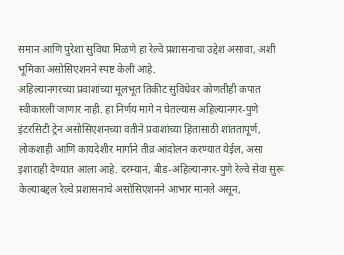समान आणि पुरेशा सुविधा मिळणे हा रेल्वे प्रशासनाचा उद्देश असावा, अशी भूमिका असोसिएशनने स्पष्ट केली आहे.
अहिल्यानगरच्या प्रवाशांच्या मूलभूत तिकीट सुविधेवर कोणतीही कपात स्वीकारली जाणार नाही. हा निर्णय मागे न घेतल्यास अहिल्यानगर-पुणे इंटरसिटी ट्रेन असोसिएशनच्या वतीने प्रवाशांच्या हितासाठी शांततापूर्ण, लोकशाही आणि कायदेशीर मार्गाने तीव्र आंदोलन करण्यात येईल, असा इशाराही देण्यात आला आहे. दरम्यान, बीड-अहिल्यानगर-पुणे रेल्वे सेवा सुरू केल्याबद्दल रेल्वे प्रशासनाचे असोसिएशनने आभार मानले असून,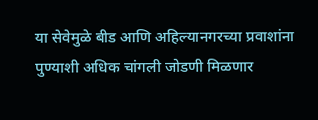या सेवेमुळे बीड आणि अहिल्यानगरच्या प्रवाशांना पुण्याशी अधिक चांगली जोडणी मिळणार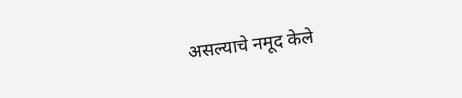असल्याचे नमूद केले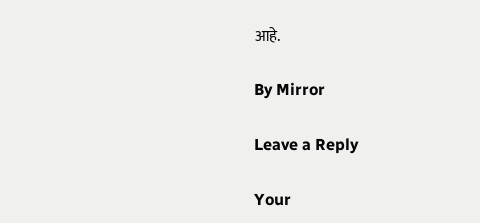आहे.

By Mirror

Leave a Reply

Your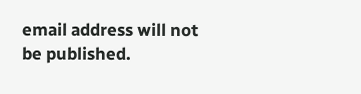email address will not be published.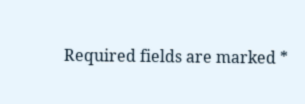Required fields are marked *